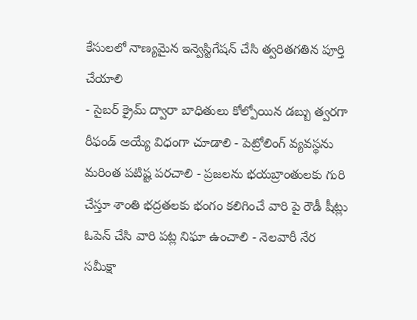కేసులలో నాణ్యమైన ఇన్వెస్టిగేషన్ చేసి త్వరితగతిన పూర్తి చేయాలి
- సైబర్ క్రైమ్ ద్వారా బాధితులు కోల్పోయిన డబ్బు త్వరగా రీఫండ్ అయ్యే విధంగా చూడాలి - పెట్రోలింగ్ వ్యవస్థను మరింత పటిష్ట పరచాలి - ప్రజలను భయబ్రాంతులకు గురి చేస్తూ శాంతి భద్రతలకు భంగం కలిగించే వారి పై రౌడీ షీట్లు ఓపెన్ చేసి వారి పట్ల నిఘా ఉంచాలి - నెలవారీ నేర సమీక్షా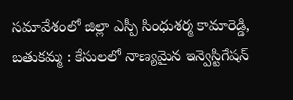సమావేశంలో జిల్లా ఎస్పీ సింధుశర్మ కామారెడ్డి, బతుకమ్మ : కేసులలో నాణ్యమైన ఇన్వెస్టిగేషన్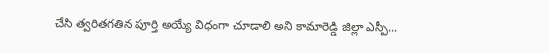చేసి త్వరితగతిన పూర్తి అయ్యే విధంగా చూడాలి అని కామారెడ్డి జిల్లా ఎస్పీ...